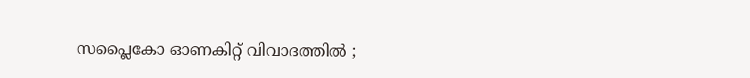സപ്ലൈകോ ഓണകിറ്റ് വിവാദത്തിൽ ;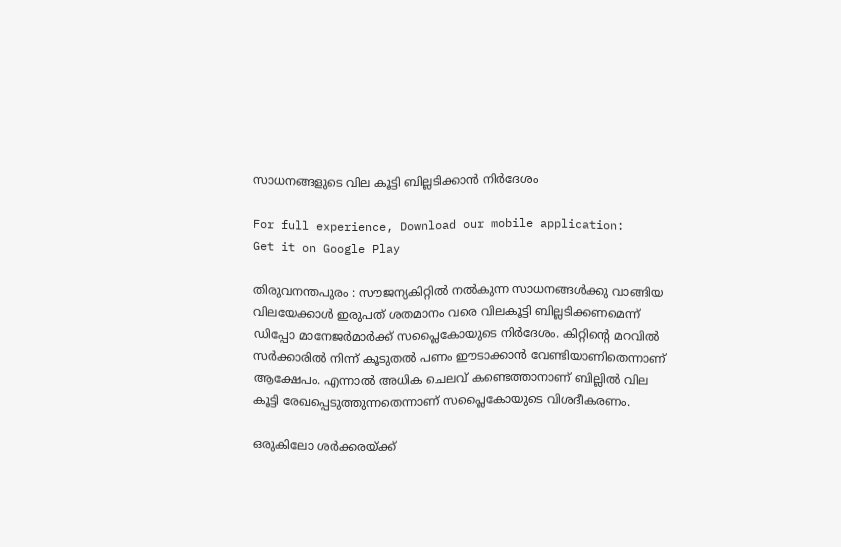സാധനങ്ങളുടെ വില കൂട്ടി ബില്ലടിക്കാന്‍ നിര്‍ദേശം

For full experience, Download our mobile application:
Get it on Google Play

തിരുവനന്തപുരം : സൗജന്യകിറ്റില്‍ നല്‍കുന്ന സാധനങ്ങള്‍ക്കു വാങ്ങിയ വിലയേക്കാള്‍ ഇരുപത് ശതമാനം വരെ വിലകൂട്ടി ബില്ലടിക്കണമെന്ന് ഡിപ്പോ മാനേജര്‍മാര്‍ക്ക് സപ്ലൈകോയുടെ നിര്‍ദേശം. കിറ്റിന്റെ മറവില്‍ സര്‍ക്കാരില്‍ നിന്ന് കൂടുതല്‍ പണം ഈടാക്കാന്‍ വേണ്ടിയാണിതെന്നാണ് ആക്ഷേപം. എന്നാല്‍ അധിക ചെലവ് കണ്ടെത്താനാണ് ബില്ലില്‍ വില കൂട്ടി രേഖപ്പെടുത്തുന്നതെന്നാണ് സപ്ലൈകോയുടെ വിശദീകരണം.

ഒരുകിലോ ശര്‍ക്കരയ്ക്ക്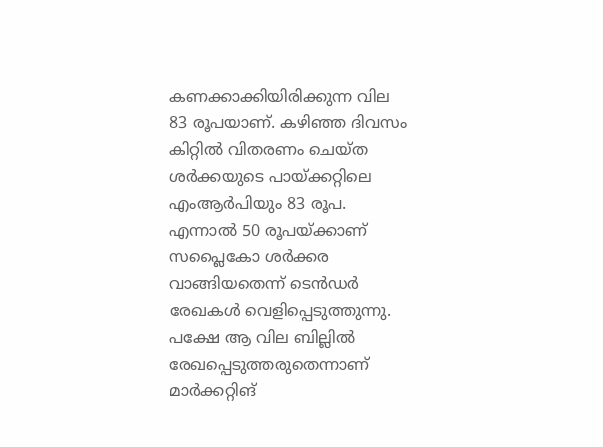കണക്കാക്കിയിരിക്കുന്ന വില 83 രൂപയാണ്. കഴിഞ്ഞ ദിവസം കിറ്റില്‍ വിതരണം ചെയ്ത ശര്‍ക്കയുടെ പായ്ക്കറ്റിലെ എംആര്‍പിയും 83 രൂപ. എന്നാല്‍ 50 രൂപയ്ക്കാണ് സപ്ലൈകോ ശര്‍ക്കര വാങ്ങിയതെന്ന് ടെന്‍ഡര്‍ രേഖകള്‍ വെളിപ്പെടുത്തുന്നു. പക്ഷേ ആ വില ബില്ലില്‍ രേഖപ്പെടുത്തരുതെന്നാണ് മാര്‍ക്കറ്റിങ്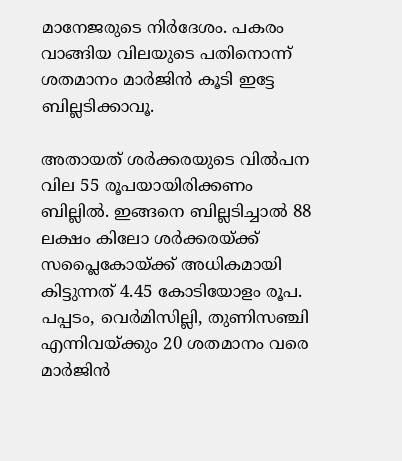മാനേജരുടെ നിര്‍ദേശം. പകരം വാങ്ങിയ വിലയുടെ പതിനൊന്ന് ശതമാനം മാര്‍ജിന്‍ കൂടി ഇട്ടേ ബില്ലടിക്കാവൂ.

അതായത് ശര്‍ക്കരയുടെ വില്‍പന വില 55 രൂപയായിരിക്കണം ബില്ലില്‍. ഇങ്ങനെ ബില്ലടിച്ചാല്‍ 88 ലക്ഷം കിലോ ശര്‍ക്കരയ്ക്ക് സപ്ലൈകോയ്ക്ക് അധികമായി കിട്ടുന്നത് 4.45 കോടിയോളം രൂപ. പപ്പടം, വെര്‍മിസില്ലി, തുണിസഞ്ചി എന്നിവയ്ക്കും 20 ശതമാനം വരെ മാര്‍ജിന്‍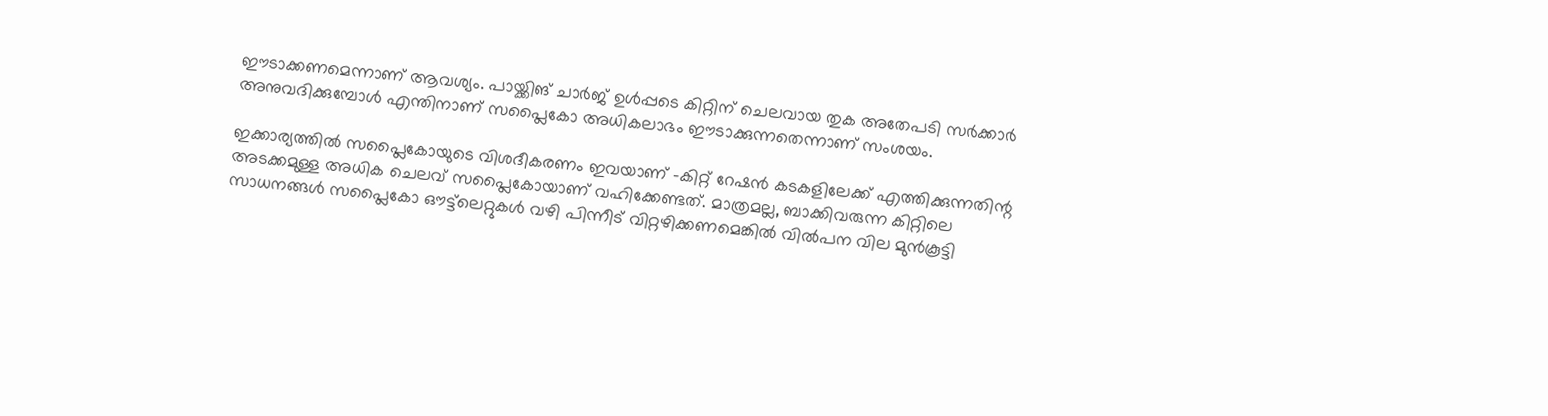ഈടാക്കണമെന്നാണ് ആവശ്യം. പായ്ക്കിങ് ചാര്‍ജ് ഉള്‍പ്പടെ കിറ്റിന് ചെലവായ തുക അതേപടി സര്‍ക്കാര്‍ അനുവദിക്കുമ്പോള്‍ എന്തിനാണ് സപ്ലൈകോ അധികലാഭം ഈടാക്കുന്നതെന്നാണ് സംശയം.

ഇക്കാര്യത്തില്‍ സപ്ലൈകോയുടെ വിശദീകരണം ഇവയാണ് –കിറ്റ് റേഷന്‍ കടകളിലേക്ക് എത്തിക്കുന്നതിന്റ അടക്കമുള്ള അധിക ചെലവ് സപ്ലൈകോയാണ് വഹിക്കേണ്ടത്. മാത്രമല്ല, ബാക്കിവരുന്ന കിറ്റിലെ സാധനങ്ങള്‍ സപ്ലൈകോ ഔട്ട്‌ലെറ്റുകള്‍ വഴി പിന്നീട് വിറ്റഴിക്കണമെങ്കില്‍ വില്‍പന വില മുന്‍കൂട്ടി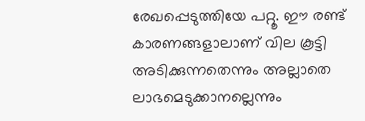രേഖപ്പെടുത്തിയേ പറ്റൂ. ഈ രണ്ട് കാരണങ്ങളാലാണ് വില കൂട്ടി അടിക്കുന്നതെന്നും അല്ലാതെ ലാഭമെടുക്കാനല്ലെന്നും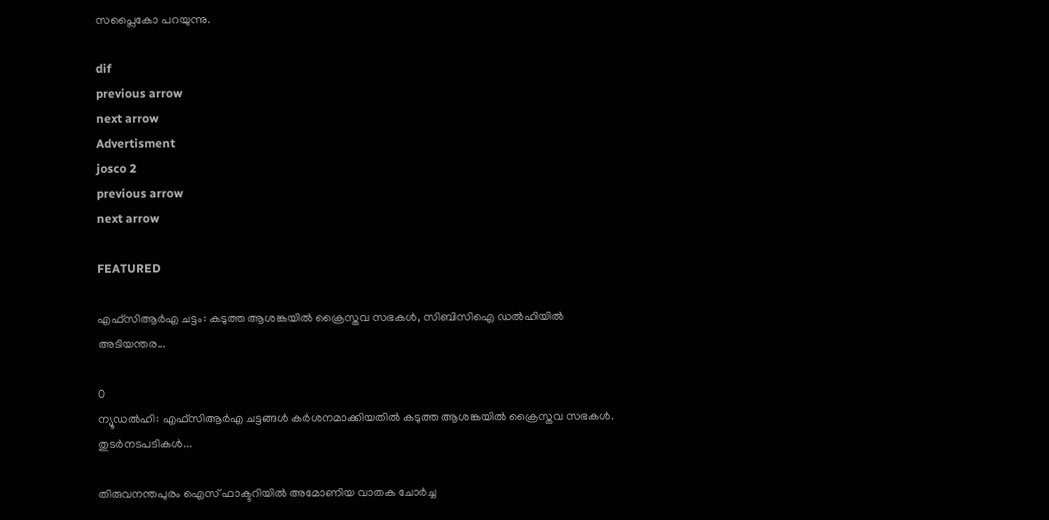സപ്ലൈകോ പറയുന്നു.

dif
previous arrow
next arrow
Advertisment
josco 2
previous arrow
next arrow

FEATURED

എഫ്‌സിആര്‍എ ചട്ടം: കടുത്ത ആശങ്കയില്‍ ക്രൈസ്തവ സഭകള്‍, സിബിസിഐ ഡല്‍ഹിയില്‍ അടിയന്തര...

0
ന്യൂഡല്‍ഹി: എഫ്‌സിആര്‍എ ചട്ടങ്ങള്‍ കര്‍ശനമാക്കിയതില്‍ കടുത്ത ആശങ്കയില്‍ ക്രൈസ്തവ സഭകള്‍. തുടര്‍നടപടികള്‍...

തിരുവനന്തപുരം ഐസ് ഫാക്ടറിയിൽ അമോണിയ വാതക ചോർച്ച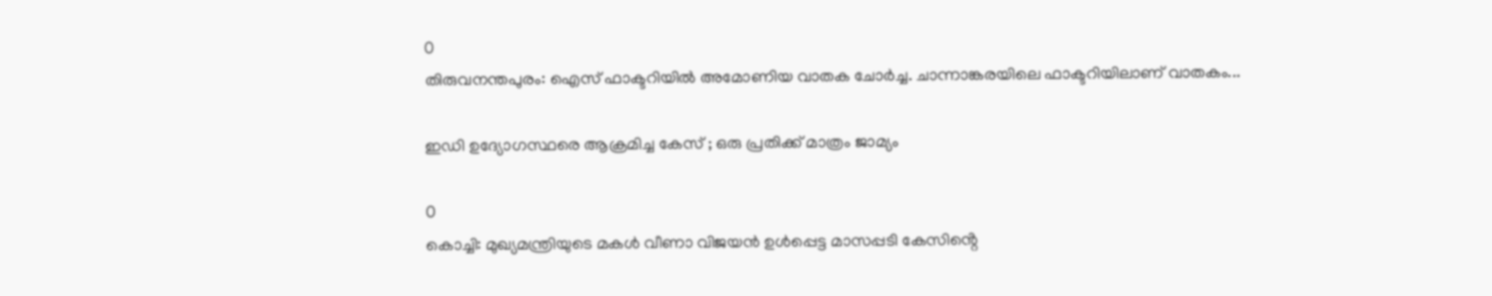0
തിരുവനന്തപുരം: ഐസ് ഫാക്ടറിയിൽ അമോണിയ വാതക ചോർച്ച. ചാന്നാങ്കരയിലെ ഫാക്ടറിയിലാണ് വാതകം...

ഇഡി ഉദ്യോഗസ്ഥരെ ആക്രമിച്ച കേസ് ; ഒരു പ്രതിക്ക് മാത്രം ജാമ്യം

0
കൊച്ചി: മുഖ്യമന്ത്രിയുടെ മകൾ വീണാ വിജയൻ ഉൾപ്പെട്ട മാസപ്പടി കേസിൻ്റെ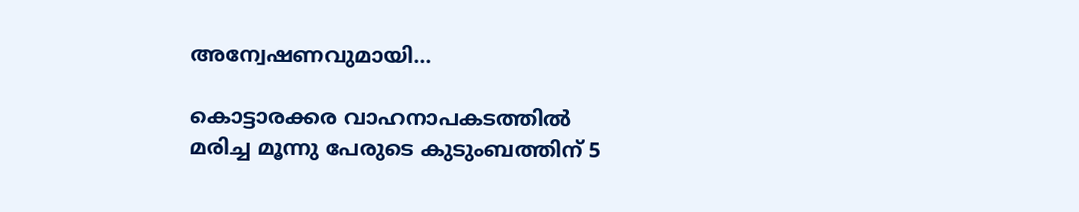അന്വേഷണവുമായി...

കൊട്ടാരക്കര വാഹനാപകടത്തില്‍ മരിച്ച മൂന്നു പേരുടെ കുടുംബത്തിന് 5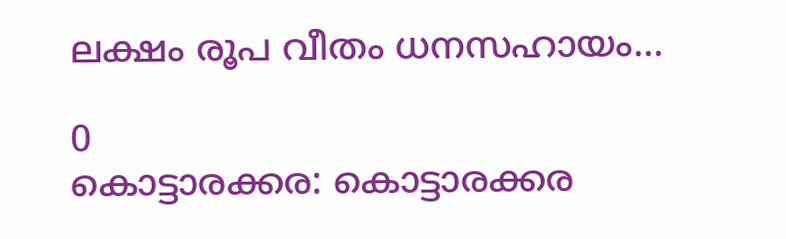ലക്ഷം രൂപ വീതം ധനസഹായം...

0
കൊട്ടാരക്കര: കൊട്ടാരക്കര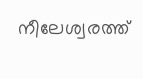നീലേശ്വരത്ത്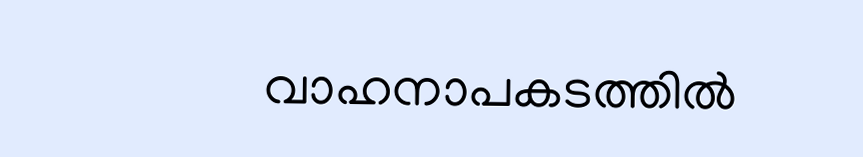വാഹനാപകടത്തില്‍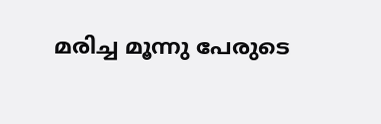മരിച്ച മൂന്നു പേരുടെ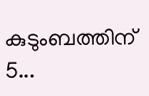കുടുംബത്തിന് 5...